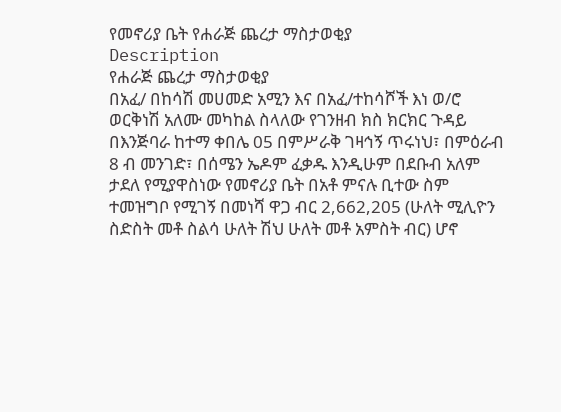የመኖሪያ ቤት የሐራጅ ጨረታ ማስታወቂያ
Description
የሐራጅ ጨረታ ማስታወቂያ
በአፈ/ በከሳሽ መሀመድ አሚን እና በአፈ/ተከሳሾች እነ ወ/ሮ ወርቅነሽ አለሙ መካከል ስላለው የገንዘብ ክስ ክርክር ጉዳይ በእንጅባራ ከተማ ቀበሌ 05 በምሥራቅ ገዛኅኝ ጥሩነህ፣ በምዕራብ 8 ብ መንገድ፣ በሰሜን ኤዶም ፈቃዱ እንዲሁም በደቡብ አለም ታደለ የሚያዋስነው የመኖሪያ ቤት በአቶ ምናሉ ቢተው ስም ተመዝግቦ የሚገኝ በመነሻ ዋጋ ብር 2,662,205 (ሁለት ሚሊዮን ስድስት መቶ ስልሳ ሁለት ሽህ ሁለት መቶ አምስት ብር) ሆኖ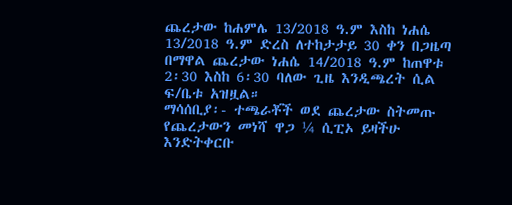ጨረታው ከሐምሌ 13/2018 ዓ.ም እስከ ነሐሴ 13/2018 ዓ.ም ድረስ ለተከታታይ 30 ቀን በጋዜጣ በማዋል ጨረታው ነሐሴ 14/2018 ዓ.ም ከጠዋቱ 2፡30 እስከ 6፡30 ባለው ጊዜ እንዲጫረት ሲል ፍ/ቤቱ አዝዟል።
ማሳሰቢያ፡- ተጫራቾች ወደ ጨረታው ስትመጡ የጨረታውን መነሻ ዋጋ ¼ ሲፒኦ ይዛችሁ እንድትቀርቡ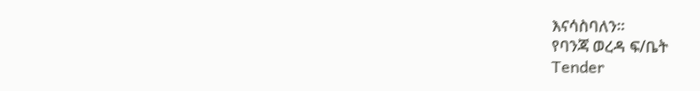እናሳስባለን።
የባንጃ ወረዳ ፍ/ቤት
Tender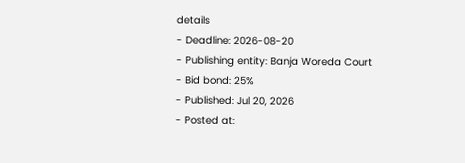details
- Deadline: 2026-08-20
- Publishing entity: Banja Woreda Court
- Bid bond: 25%
- Published: Jul 20, 2026
- Posted at: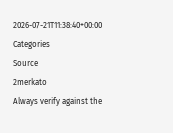2026-07-21T11:38:40+00:00
Categories
Source
2merkato
Always verify against the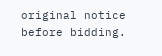original notice before bidding.